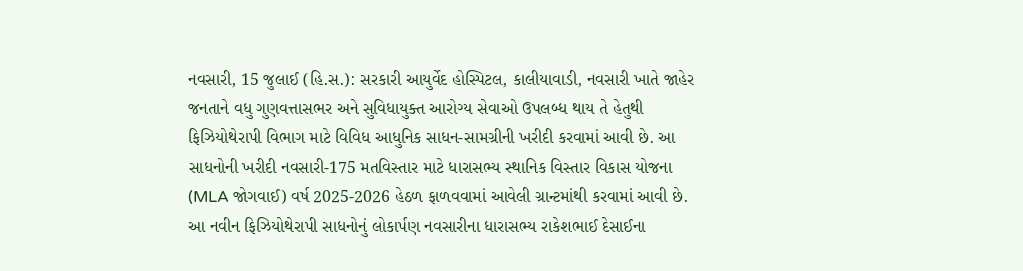નવસારી, 15 જુલાઈ (હિ.સ.): સરકારી આયુર્વેદ હોસ્પિટલ, કાલીયાવાડી, નવસારી ખાતે જાહેર જનતાને વધુ ગુણવત્તાસભર અને સુવિધાયુક્ત આરોગ્ય સેવાઓ ઉપલબ્ધ થાય તે હેતુથી ફિઝિયોથેરાપી વિભાગ માટે વિવિધ આધુનિક સાધન-સામગ્રીની ખરીદી કરવામાં આવી છે. આ સાધનોની ખરીદી નવસારી-175 મતવિસ્તાર માટે ધારાસભ્ય સ્થાનિક વિસ્તાર વિકાસ યોજના (MLA જોગવાઈ) વર્ષ 2025-2026 હેઠળ ફાળવવામાં આવેલી ગ્રાન્ટમાંથી કરવામાં આવી છે.
આ નવીન ફિઝિયોથેરાપી સાધનોનું લોકાર્પણ નવસારીના ધારાસભ્ય રાકેશભાઈ દેસાઈના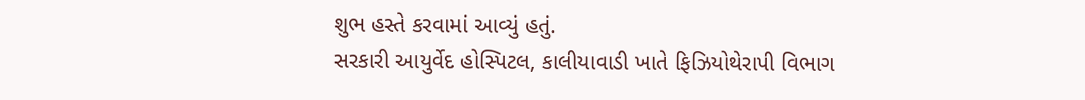શુભ હસ્તે કરવામાં આવ્યું હતું.
સરકારી આયુર્વેદ હોસ્પિટલ, કાલીયાવાડી ખાતે ફિઝિયોથેરાપી વિભાગ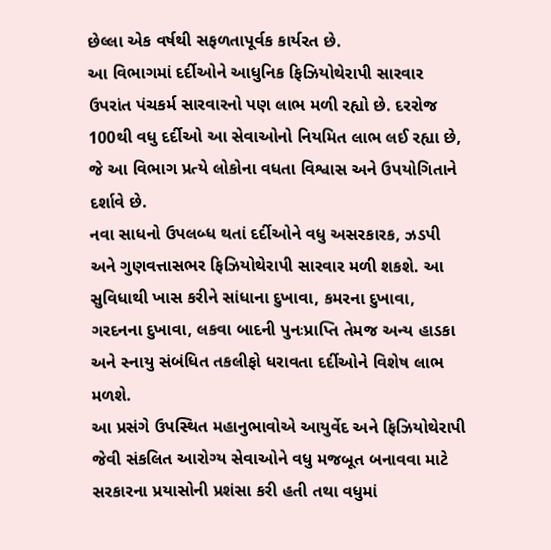છેલ્લા એક વર્ષથી સફળતાપૂર્વક કાર્યરત છે.
આ વિભાગમાં દર્દીઓને આધુનિક ફિઝિયોથેરાપી સારવાર ઉપરાંત પંચકર્મ સારવારનો પણ લાભ મળી રહ્યો છે. દરરોજ 100થી વધુ દર્દીઓ આ સેવાઓનો નિયમિત લાભ લઈ રહ્યા છે, જે આ વિભાગ પ્રત્યે લોકોના વધતા વિશ્વાસ અને ઉપયોગિતાને દર્શાવે છે.
નવા સાધનો ઉપલબ્ધ થતાં દર્દીઓને વધુ અસરકારક, ઝડપી અને ગુણવત્તાસભર ફિઝિયોથેરાપી સારવાર મળી શકશે. આ સુવિધાથી ખાસ કરીને સાંધાના દુખાવા, કમરના દુખાવા, ગરદનના દુખાવા, લકવા બાદની પુનઃપ્રાપ્તિ તેમજ અન્ય હાડકા અને સ્નાયુ સંબંધિત તકલીફો ધરાવતા દર્દીઓને વિશેષ લાભ મળશે.
આ પ્રસંગે ઉપસ્થિત મહાનુભાવોએ આયુર્વેદ અને ફિઝિયોથેરાપી જેવી સંકલિત આરોગ્ય સેવાઓને વધુ મજબૂત બનાવવા માટે સરકારના પ્રયાસોની પ્રશંસા કરી હતી તથા વધુમાં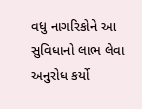વધુ નાગરિકોને આ સુવિધાનો લાભ લેવા અનુરોધ કર્યો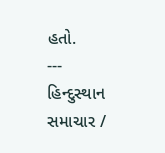હતો.
---
હિન્દુસ્થાન સમાચાર /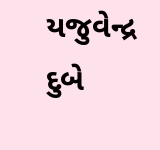યજુવેન્દ્ર દુબે